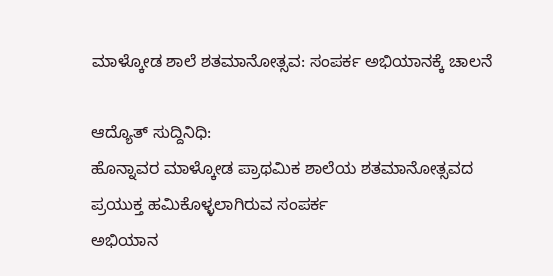ಮಾಳ್ಕೋಡ ಶಾಲೆ ಶತಮಾನೋತ್ಸವ: ಸಂಪರ್ಕ ಅಭಿಯಾನಕ್ಕೆ ಚಾಲನೆ

ಆದ್ಯೊತ್ ಸುದ್ದಿನಿಧಿ:
ಹೊನ್ನಾವರ ಮಾಳ್ಕೋಡ ಪ್ರಾಥಮಿಕ ಶಾಲೆಯ ಶತಮಾನೋತ್ಸವದ ಪ್ರಯುಕ್ತ ಹಮಿಕೊಳ್ಳಲಾಗಿರುವ ಸಂಪರ್ಕ
ಅಭಿಯಾನ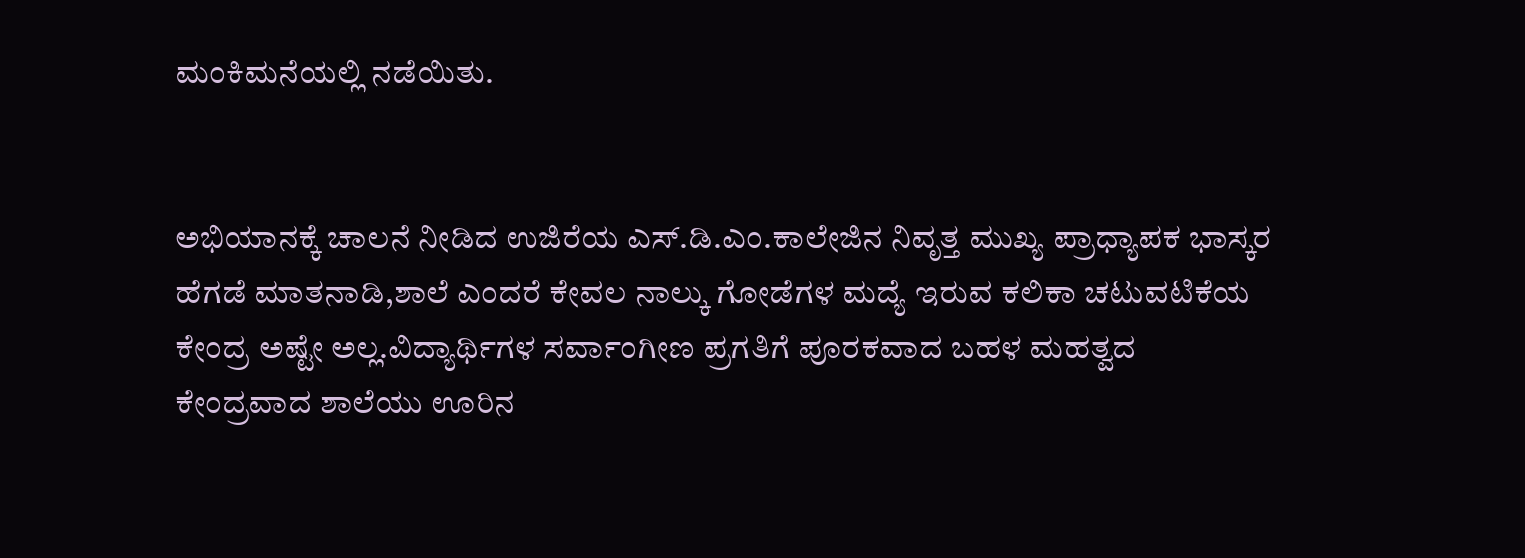ಮಂಕಿಮನೆಯಲ್ಲಿ ನಡೆಯಿತು.


ಅಭಿಯಾನಕ್ಕೆ ಚಾಲನೆ ನೀಡಿದ ಉಜಿರೆಯ ಎಸ್.ಡಿ.ಎಂ.ಕಾಲೇಜಿನ ನಿವೃತ್ತ ಮುಖ್ಯ ಪ್ರಾಧ್ಯಾಪಕ ಭಾಸ್ಕರ ಹೆಗಡೆ ಮಾತನಾಡಿ,ಶಾಲೆ ಎಂದರೆ ಕೇವಲ ನಾಲ್ಕು ಗೋಡೆಗಳ ಮದ್ಯೆ ಇರುವ ಕಲಿಕಾ ಚಟುವಟಿಕೆಯ ಕೇಂದ್ರ ಅಷ್ಟೇ ಅಲ್ಲ.ವಿದ್ಯಾರ್ಥಿಗಳ ಸರ್ವಾಂಗೀಣ ಪ್ರಗತಿಗೆ ಪೂರಕವಾದ ಬಹಳ ಮಹತ್ವದ ಕೇಂದ್ರವಾದ ಶಾಲೆಯು ಊರಿನ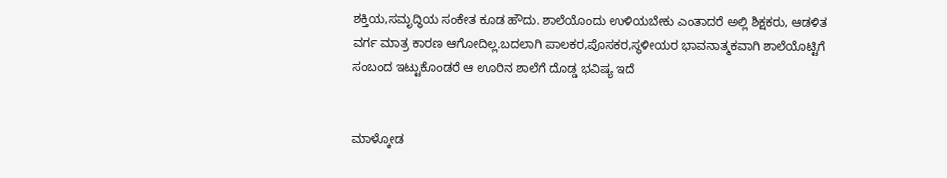ಶಕ್ತಿಯ,ಸಮೃದ್ಧಿಯ ಸಂಕೇತ ಕೂಡ ಹೌದು. ಶಾಲೆಯೊಂದು ಉಳಿಯಬೇಕು ಎಂತಾದರೆ ಅಲ್ಲಿ ಶಿಕ್ಷಕರು, ಆಡಳಿತ ವರ್ಗ ಮಾತ್ರ ಕಾರಣ ಆಗೋದಿಲ್ಲ.ಬದಲಾಗಿ ಪಾಲಕರ,ಪೊಸಕರ,ಸ್ಥಳೀಯರ ಭಾವನಾತ್ಮಕವಾಗಿ ಶಾಲೆಯೊಟ್ಟಿಗೆ ಸಂಬಂದ ಇಟ್ಟುಕೊಂಡರೆ ಆ ಊರಿನ ಶಾಲೆಗೆ ದೊಡ್ಡ ಭವಿಷ್ಯ ಇದೆ


ಮಾಳ್ಕೋಡ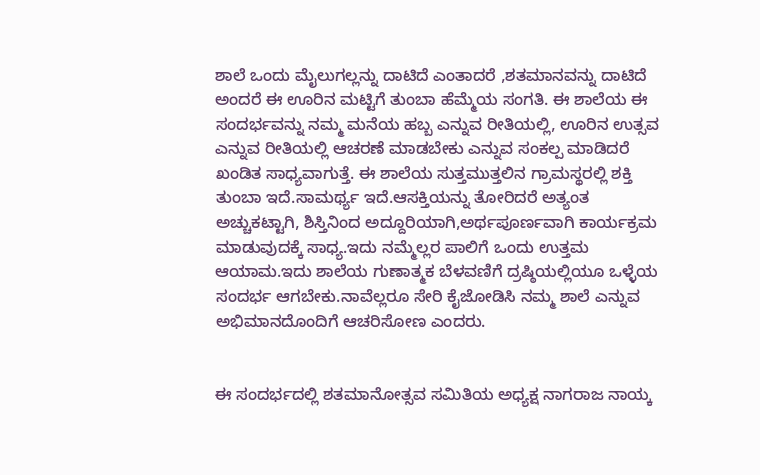ಶಾಲೆ ಒಂದು ಮೈಲುಗಲ್ಲನ್ನು ದಾಟಿದೆ ಎಂತಾದರೆ ,ಶತಮಾನವನ್ನು ದಾಟಿದೆ ಅಂದರೆ ಈ ಊರಿನ ಮಟ್ಟಿಗೆ ತುಂಬಾ ಹೆಮ್ಮೆಯ ಸಂಗತಿ. ಈ ಶಾಲೆಯ ಈ ಸಂದರ್ಭವನ್ನು ನಮ್ಮ ಮನೆಯ ಹಬ್ಬ ಎನ್ನುವ ರೀತಿಯಲ್ಲಿ, ಊರಿನ ಉತ್ಸವ ಎನ್ನುವ ರೀತಿಯಲ್ಲಿ ಆಚರಣೆ ಮಾಡಬೇಕು ಎನ್ನುವ ಸಂಕಲ್ಪ ಮಾಡಿದರೆ ಖಂಡಿತ ಸಾಧ್ಯವಾಗುತ್ತೆ. ಈ ಶಾಲೆಯ ಸುತ್ತಮುತ್ತಲಿನ ಗ್ರಾಮಸ್ಥರಲ್ಲಿ ಶಕ್ತಿ ತುಂಬಾ ಇದೆ.ಸಾಮರ್ಥ್ಯ ಇದೆ.ಆಸಕ್ತಿಯನ್ನು ತೋರಿದರೆ ಅತ್ಯಂತ ಅಚ್ಚುಕಟ್ಟಾಗಿ, ಶಿಸ್ತಿನಿಂದ ಅದ್ದೂರಿಯಾಗಿ,ಅರ್ಥಪೂರ್ಣವಾಗಿ ಕಾರ್ಯಕ್ರಮ ಮಾಡುವುದಕ್ಕೆ ಸಾಧ್ಯ.ಇದು ನಮ್ಮೆಲ್ಲರ ಪಾಲಿಗೆ ಒಂದು ಉತ್ತಮ ಆಯಾಮ.ಇದು ಶಾಲೆಯ ಗುಣಾತ್ಮಕ ಬೆಳವಣಿಗೆ ದ್ರಷ್ಠಿಯಲ್ಲಿಯೂ ಒಳ್ಳೆಯ ಸಂದರ್ಭ ಆಗಬೇಕು.ನಾವೆಲ್ಲರೂ ಸೇರಿ ಕೈಜೋಡಿಸಿ ನಮ್ಮ ಶಾಲೆ ಎನ್ನುವ ಅಭಿಮಾನದೊಂದಿಗೆ ಆಚರಿಸೋಣ ಎಂದರು.


ಈ ಸಂದರ್ಭದಲ್ಲಿ ಶತಮಾನೋತ್ಸವ ಸಮಿತಿಯ ಅಧ್ಯಕ್ಷ ನಾಗರಾಜ ನಾಯ್ಕ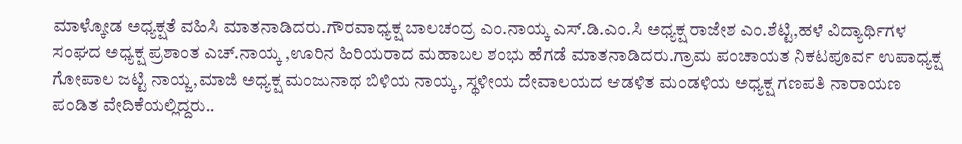ಮಾಳ್ಕೋಡ ಅಧ್ಯಕ್ಷತೆ ವಹಿಸಿ ಮಾತನಾಡಿದರು.ಗೌರವಾಧ್ಯಕ್ಷ ಬಾಲಚಂದ್ರ ಎಂ.ನಾಯ್ಕ ಎಸ್.ಡಿ.ಎಂ.ಸಿ ಅಧ್ಯಕ್ಷ ರಾಜೇಶ ಎಂ.ಶೆಟ್ಟಿ,ಹಳೆ ವಿದ್ಯಾರ್ಥಿಗಳ ಸಂಘದ ಅಧ್ಯಕ್ಷ ಪ್ರಶಾಂತ ಎಚ್.ನಾಯ್ಕ ,ಊರಿನ ಹಿರಿಯರಾದ ಮಹಾಬಲ ಶಂಭು ಹೆಗಡೆ ಮಾತನಾಡಿದರು.ಗ್ರಾಮ ಪಂಚಾಯತ ನಿಕಟಪೂರ್ವ ಉಪಾಧ್ಯಕ್ಷ ಗೋಪಾಲ ಜಟ್ಟಿ ನಾಯ್ಜ,ಮಾಜಿ ಅಧ್ಯಕ್ಷ ಮಂಜುನಾಥ ಬಿಳಿಯ ನಾಯ್ಕ, ಸ್ಥಳೀಯ ದೇವಾಲಯದ ಆಡಳಿತ ಮಂಡಳಿಯ ಅಧ್ಯಕ್ಷ ಗಣಪತಿ ನಾರಾಯಣ ಪಂಡಿತ ವೇದಿಕೆಯಲ್ಲಿದ್ದರು..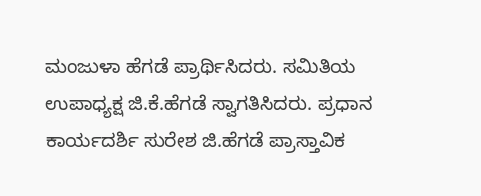ಮಂಜುಳಾ ಹೆಗಡೆ ಪ್ರಾರ್ಥಿಸಿದರು. ಸಮಿತಿಯ ಉಪಾಧ್ಯಕ್ಷ ಜಿ.ಕೆ.ಹೆಗಡೆ ಸ್ವಾಗತಿಸಿದರು. ಪ್ರಧಾನ ಕಾರ್ಯದರ್ಶಿ ಸುರೇಶ ಜಿ.ಹೆಗಡೆ ಪ್ರಾಸ್ತಾವಿಕ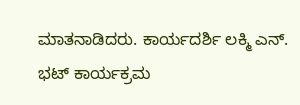ಮಾತನಾಡಿದರು. ಕಾರ್ಯದರ್ಶಿ ಲಕ್ಮಿ ಎನ್. ಭಟ್ ಕಾರ್ಯಕ್ರಮ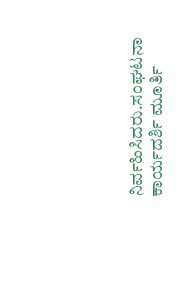ನಿರ್ವಹಿಸಿದರು.ಸಂಘಟನಾ ಕಾರ್ಯದರ್ಶಿ ಮೂರ್ತಿ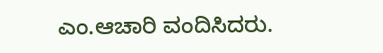ಎಂ.ಆಚಾರಿ ವಂದಿಸಿದರು.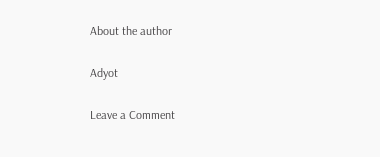About the author

Adyot

Leave a Comment